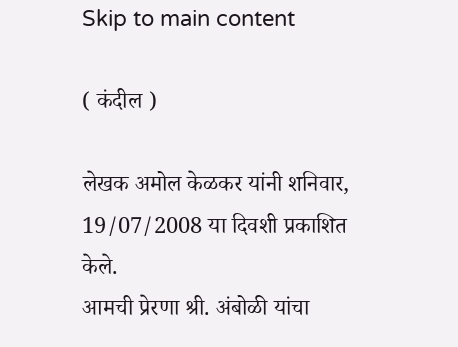Skip to main content

( कंदील )

लेखक अमोल केळकर यांनी शनिवार, 19/07/2008 या दिवशी प्रकाशित केले.
आमची प्रेरणा श्री. अंबोळी यांचा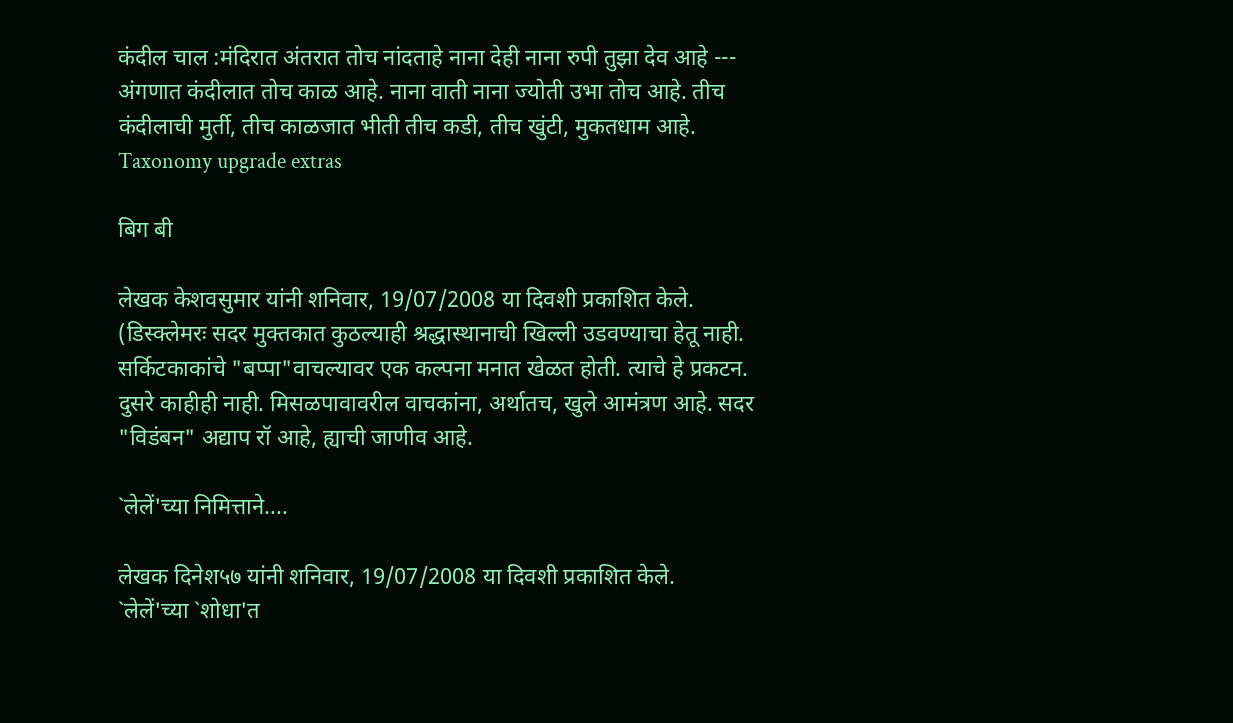कंदील चाल :मंदिरात अंतरात तोच नांदताहे नाना देही नाना रुपी तुझा देव आहे --- अंगणात कंदीलात तोच काळ आहे. नाना वाती नाना ज्योती उभा तोच आहे. तीच कंदीलाची मुर्ती, तीच काळजात भीती तीच कडी, तीच खुंटी, मुकतधाम आहे.
Taxonomy upgrade extras

बिग बी

लेखक केशवसुमार यांनी शनिवार, 19/07/2008 या दिवशी प्रकाशित केले.
(डिस्क्लेमरः सदर मुक्तकात कुठल्याही श्रद्धास्थानाची खिल्ली उडवण्याचा हेतू नाही. सर्किटकाकांचे "बप्पा"वाचल्यावर एक कल्पना मनात खेळत होती. त्याचे हे प्रकटन. दुसरे काहीही नाही. मिसळपावावरील वाचकांना, अर्थातच, खुले आमंत्रण आहे. सदर "विडंबन" अद्याप रॉ आहे, ह्याची जाणीव आहे.

`लेलें'च्या निमित्ताने....

लेखक दिनेश५७ यांनी शनिवार, 19/07/2008 या दिवशी प्रकाशित केले.
`लेलें'च्या `शोधा'त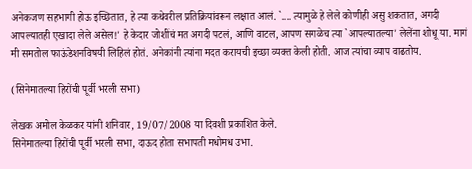अनेकजण सहभागी होऊ इच्छितात, हे त्या कथेवरील प्रतिक्रियांवरून लक्षात आलं. `.... त्यामुळे हे लेले कोणीही असु शकतात, अगदी आपल्यातही एखादा लेले असेल!' हे केदार जोशींचं मत अगदी पटलं, आणि वाटल, आपण सगळेच त्या `आपल्यातल्या' लेलेंना शोधू या. मागं मी समतोल फाऊंडेशनविषयी लिहिलं होतं. अनेकांनी त्यांना मदत करायची इच्छा व्यक्त केली होती. आज त्यांचा व्याप वाढतोय.

(सिनेमातल्या हिरोंची पूर्वी भरली सभा)

लेखक अमोल केळकर यांनी शनिवार, 19/07/2008 या दिवशी प्रकाशित केले.
सिनेमातल्या हिरोंची पूर्वी भरली सभा, दाऊद होता सभापती मधोमध उभा.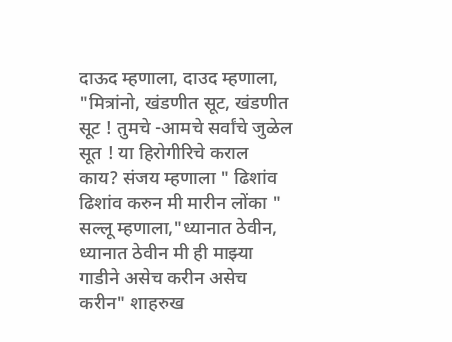दाऊद म्हणाला, दाउद म्हणाला, "मित्रांनो, खंडणीत सूट, खंडणीत सूट ! तुमचे -आमचे सर्वांचे जुळेल सूत ! या हिरोगीरिचे कराल काय? संजय म्हणाला " ढिशांव ढिशांव करुन मी मारीन लोंका " सल्लू म्हणाला,"ध्यानात ठेवीन, ध्यानात ठेवीन मी ही माझ्या गाडीने असेच करीन असेच करीन" शाहरुख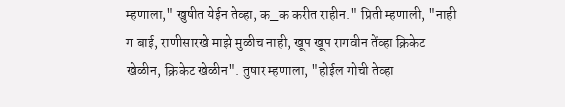म्हणाला," खुषीत येईन तेव्हा, क_क करीत राहीन." प्रिती म्हणाली, "नाही ग बाई, राणीसारखे माझे मुळीच नाही, खूप खूप रागवीन तेंव्हा क्रिकेट खेळीन, क्रिकेट खेळीन". तुषार म्हणाला, "होईल गोची तेव्हा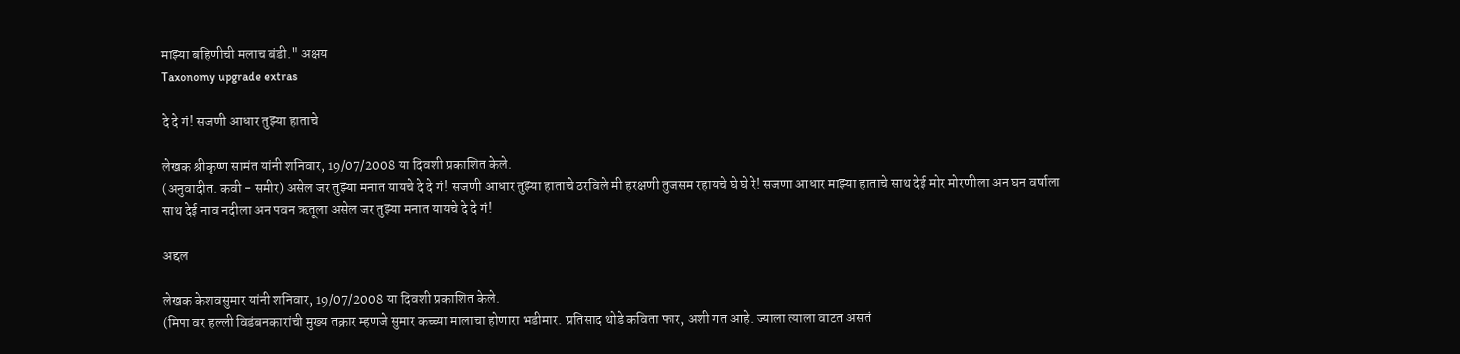माझ्या बहिणीची मलाच बंडी." अक्षय
Taxonomy upgrade extras

दे दे गं! सजणी आधार तुझ्या हाताचे

लेखक श्रीकृष्ण सामंत यांनी शनिवार, 19/07/2008 या दिवशी प्रकाशित केले.
(अनुवादीत. कवी - समीर) असेल जर तुझ्या मनात यायचे दे दे गं! सजणी आधार तुझ्या हाताचे ठरविले मी हरक्षणी तुजसम रहायचे घे घे रे! सजणा आधार माझ्या हाताचे साथ देई मोर मोरणीला अन घन वर्षाला साथ देई नाव नदीला अन पवन ऋतूला असेल जर तुझ्या मनात यायचे दे दे गं!

अद्दल

लेखक केशवसुमार यांनी शनिवार, 19/07/2008 या दिवशी प्रकाशित केले.
(मिपा वर हल्ली विडंबनकारांची मुख्य तक्रार म्हणजे सुमार कच्च्या मालाचा होणारा भडीमार. प्रतिसाद थोडे कविता फार, अशी गत आहे. ज्याला त्याला वाटत असतं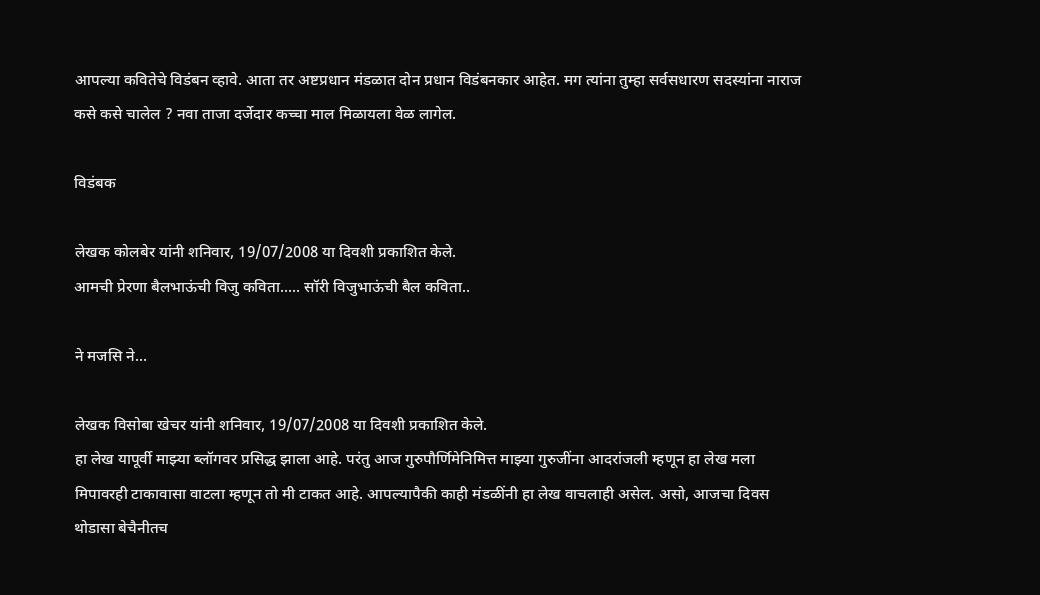आपल्या कवितेचे विडंबन व्हावे. आता तर अष्टप्रधान मंडळात दोन प्रधान विडंबनकार आहेत. मग त्यांना तुम्हा सर्वसधारण सदस्यांना नाराज कसे कसे चालेल ? नवा ताजा दर्जेदार कच्चा माल मिळायला वेळ लागेल.

विडंबक

लेखक कोलबेर यांनी शनिवार, 19/07/2008 या दिवशी प्रकाशित केले.
आमची प्रेरणा बैलभाऊंची विजु कविता..... सॉरी विजुभाऊंची बैल कविता..

ने मजसि ने...

लेखक विसोबा खेचर यांनी शनिवार, 19/07/2008 या दिवशी प्रकाशित केले.
हा लेख यापूर्वी माझ्या ब्लॉगवर प्रसिद्ध झाला आहे. परंतु आज गुरुपौर्णिमेनिमित्त माझ्या गुरुजींना आदरांजली म्हणून हा लेख मला मिपावरही टाकावासा वाटला म्हणून तो मी टाकत आहे. आपल्यापैकी काही मंडळींनी हा लेख वाचलाही असेल. असो, आजचा दिवस थोडासा बेचैनीतच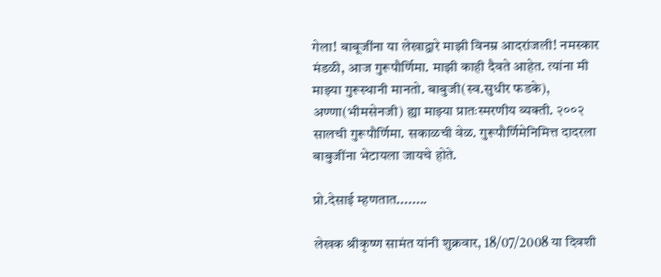गेला! बाबूजींना या लेखाद्वारे माझी विनम्र आदरांजली! नमस्कार मंडळी, आज गुरूपौर्णिमा. माझी काही दैवते आहेत. त्यांना मी माझ्या गुरूस्थानी मानतो. बाबुजी(स्व.सुधीर फडके), अण्णा(भीमसेनजी) ह्या माझ्या प्रातःस्मरणीय व्यक्ती. २००२ सालची गुरूपौर्णिमा. सकाळची वेळ. गुरूपौर्णिमेनिमित्त दादरला बाबुजींना भेटायला जायचे होते.

प्रो.देसाई म्हणतात........

लेखक श्रीकृष्ण सामंत यांनी शुक्रवार, 18/07/2008 या दिवशी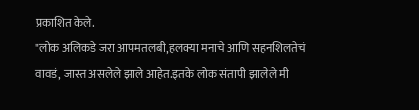प्रकाशित केले.
"लोक अलिकडे जरा आपमतलबी,हलक्या मनाचे आणि सहनशिलतेचं वावडं, जास्त असलेले झाले आहेत.इतके लोक संतापी झालेले मी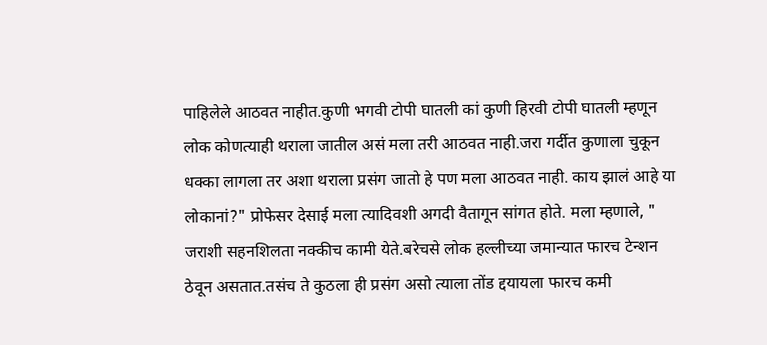पाहिलेले आठवत नाहीत.कुणी भगवी टोपी घातली कां कुणी हिरवी टोपी घातली म्हणून लोक कोणत्याही थराला जातील असं मला तरी आठवत नाही.जरा गर्दीत कुणाला चुकून धक्का लागला तर अशा थराला प्रसंग जातो हे पण मला आठवत नाही. काय झालं आहे या लोकानां?" प्रोफेसर देसाई मला त्यादिवशी अगदी वैतागून सांगत होते. मला म्हणाले, " जराशी सहनशिलता नक्कीच कामी येते.बरेचसे लोक हल्लीच्या जमान्यात फारच टेन्शन ठेवून असतात.तसंच ते कुठला ही प्रसंग असो त्याला तोंड द्दयायला फारच कमी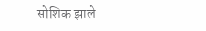सोशिक झाले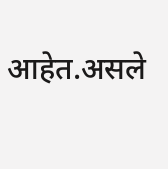आहेत.असले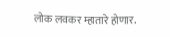लोक लवकर म्हातारे होणार.